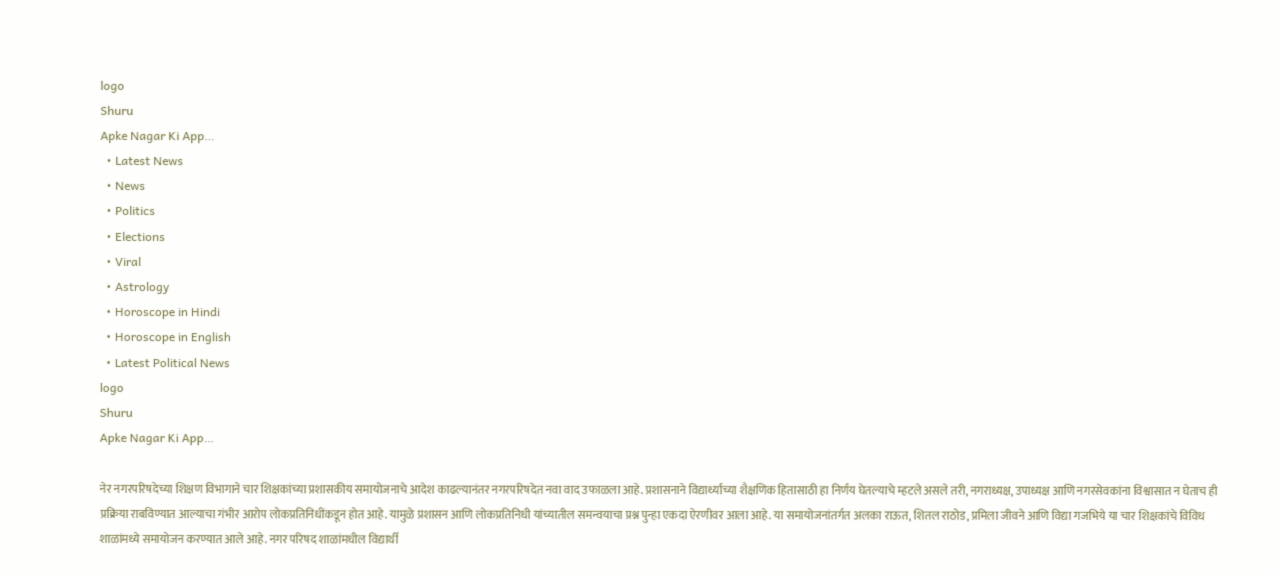logo
Shuru
Apke Nagar Ki App…
  • Latest News
  • News
  • Politics
  • Elections
  • Viral
  • Astrology
  • Horoscope in Hindi
  • Horoscope in English
  • Latest Political News
logo
Shuru
Apke Nagar Ki App…

नेर नगरपरिषदेच्या शिक्षण विभागाने चार शिक्षकांच्या प्रशासकीय समायोजनाचे आदेश काढल्यानंतर नगरपरिषदेत नवा वाद उफाळला आहे. प्रशासनाने विद्यार्थ्यांच्या शैक्षणिक हितासाठी हा निर्णय घेतल्याचे म्हटले असले तरी, नगराध्यक्ष, उपाध्यक्ष आणि नगरसेवकांना विश्वासात न घेताच ही प्रक्रिया राबविण्यात आल्याचा गंभीर आरोप लोकप्रतिनिधींकडून होत आहे. यामुळे प्रशासन आणि लोकप्रतिनिधी यांच्यातील समन्वयाचा प्रश्न पुन्हा एकदा ऐरणीवर आला आहे. या समायोजनांतर्गत अलका राऊत, शितल राठोड, प्रमिला जीवने आणि विद्या गजभिये या चार शिक्षकांचे विविध शाळांमध्ये समायोजन करण्यात आले आहे. नगर परिषद शाळांमधील विद्यार्थी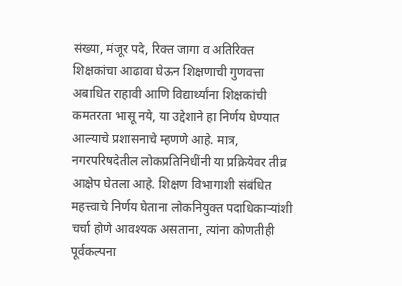संख्या, मंजूर पदे, रिक्त जागा व अतिरिक्त शिक्षकांचा आढावा घेऊन शिक्षणाची गुणवत्ता अबाधित राहावी आणि विद्यार्थ्यांना शिक्षकांची कमतरता भासू नये, या उद्देशाने हा निर्णय घेण्यात आल्याचे प्रशासनाचे म्हणणे आहे. मात्र, नगरपरिषदेतील लोकप्रतिनिधींनी या प्रक्रियेवर तीव्र आक्षेप घेतला आहे. शिक्षण विभागाशी संबंधित महत्त्वाचे निर्णय घेताना लोकनियुक्त पदाधिकाऱ्यांशी चर्चा होणे आवश्यक असताना, त्यांना कोणतीही पूर्वकल्पना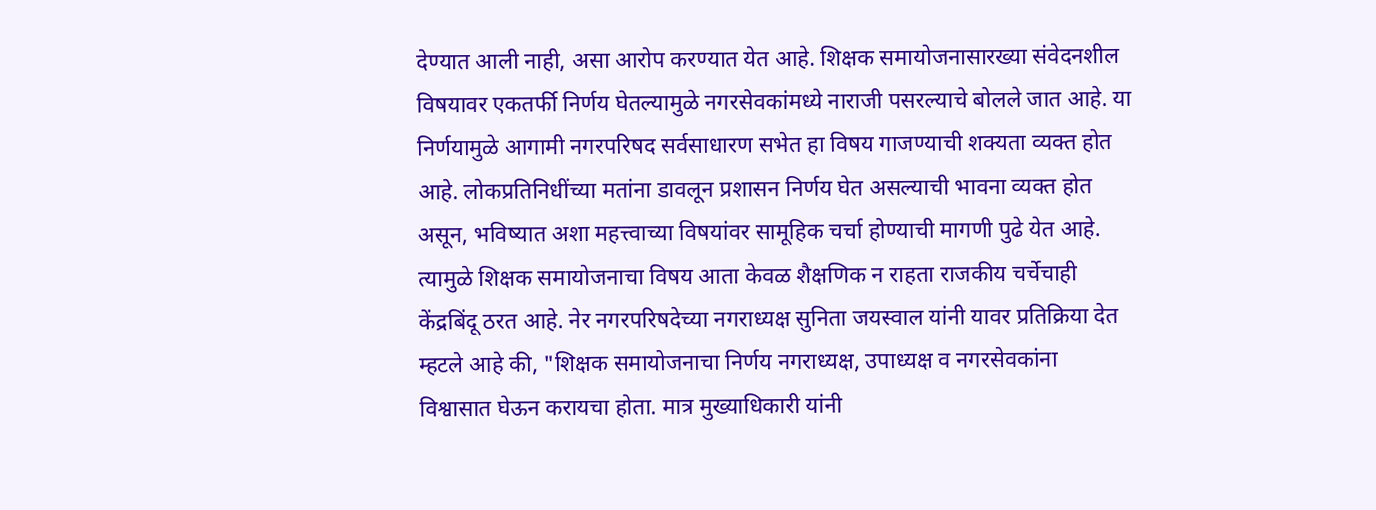देण्यात आली नाही, असा आरोप करण्यात येत आहे. शिक्षक समायोजनासारख्या संवेदनशील विषयावर एकतर्फी निर्णय घेतल्यामुळे नगरसेवकांमध्ये नाराजी पसरल्याचे बोलले जात आहे. या निर्णयामुळे आगामी नगरपरिषद सर्वसाधारण सभेत हा विषय गाजण्याची शक्यता व्यक्त होत आहे. लोकप्रतिनिधींच्या मतांना डावलून प्रशासन निर्णय घेत असल्याची भावना व्यक्त होत असून, भविष्यात अशा महत्त्वाच्या विषयांवर सामूहिक चर्चा होण्याची मागणी पुढे येत आहे. त्यामुळे शिक्षक समायोजनाचा विषय आता केवळ शैक्षणिक न राहता राजकीय चर्चेचाही केंद्रबिंदू ठरत आहे. नेर नगरपरिषदेच्या नगराध्यक्ष सुनिता जयस्वाल यांनी यावर प्रतिक्रिया देत म्हटले आहे की, "शिक्षक समायोजनाचा निर्णय नगराध्यक्ष, उपाध्यक्ष व नगरसेवकांना विश्वासात घेऊन करायचा होता. मात्र मुख्याधिकारी यांनी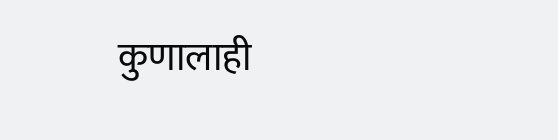कुणालाही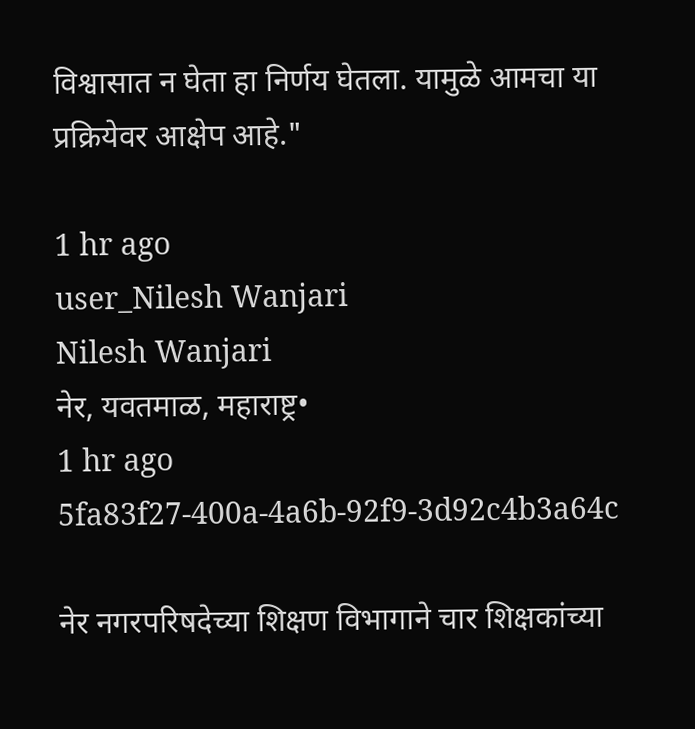विश्वासात न घेता हा निर्णय घेतला. यामुळे आमचा या प्रक्रियेवर आक्षेप आहे."

1 hr ago
user_Nilesh Wanjari
Nilesh Wanjari
नेर, यवतमाळ, महाराष्ट्र•
1 hr ago
5fa83f27-400a-4a6b-92f9-3d92c4b3a64c

नेर नगरपरिषदेच्या शिक्षण विभागाने चार शिक्षकांच्या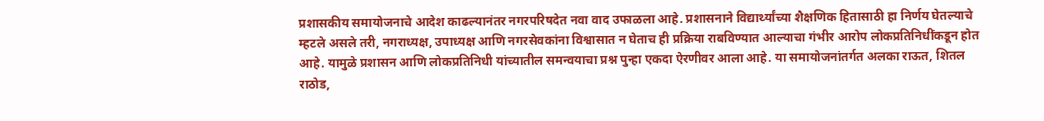प्रशासकीय समायोजनाचे आदेश काढल्यानंतर नगरपरिषदेत नवा वाद उफाळला आहे. प्रशासनाने विद्यार्थ्यांच्या शैक्षणिक हितासाठी हा निर्णय घेतल्याचे म्हटले असले तरी, नगराध्यक्ष, उपाध्यक्ष आणि नगरसेवकांना विश्वासात न घेताच ही प्रक्रिया राबविण्यात आल्याचा गंभीर आरोप लोकप्रतिनिधींकडून होत आहे. यामुळे प्रशासन आणि लोकप्रतिनिधी यांच्यातील समन्वयाचा प्रश्न पुन्हा एकदा ऐरणीवर आला आहे. या समायोजनांतर्गत अलका राऊत, शितल राठोड,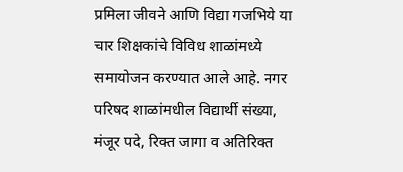प्रमिला जीवने आणि विद्या गजभिये या चार शिक्षकांचे विविध शाळांमध्ये समायोजन करण्यात आले आहे. नगर परिषद शाळांमधील विद्यार्थी संख्या, मंजूर पदे, रिक्त जागा व अतिरिक्त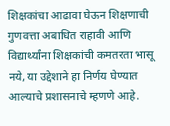शिक्षकांचा आढावा घेऊन शिक्षणाची गुणवत्ता अबाधित राहावी आणि विद्यार्थ्यांना शिक्षकांची कमतरता भासू नये, या उद्देशाने हा निर्णय घेण्यात आल्याचे प्रशासनाचे म्हणणे आहे.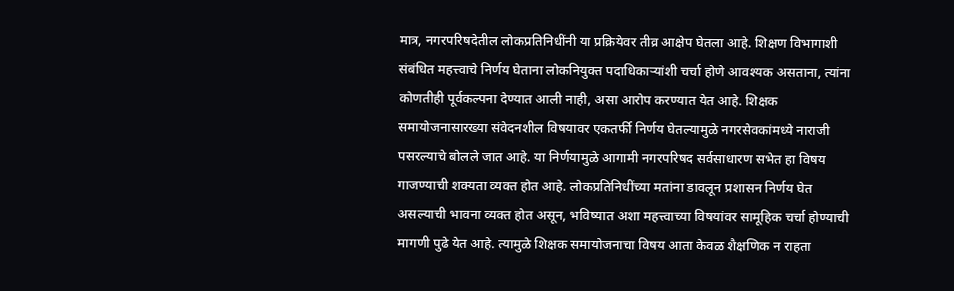मात्र, नगरपरिषदेतील लोकप्रतिनिधींनी या प्रक्रियेवर तीव्र आक्षेप घेतला आहे. शिक्षण विभागाशी संबंधित महत्त्वाचे निर्णय घेताना लोकनियुक्त पदाधिकाऱ्यांशी चर्चा होणे आवश्यक असताना, त्यांना कोणतीही पूर्वकल्पना देण्यात आली नाही, असा आरोप करण्यात येत आहे. शिक्षक समायोजनासारख्या संवेदनशील विषयावर एकतर्फी निर्णय घेतल्यामुळे नगरसेवकांमध्ये नाराजी पसरल्याचे बोलले जात आहे. या निर्णयामुळे आगामी नगरपरिषद सर्वसाधारण सभेत हा विषय गाजण्याची शक्यता व्यक्त होत आहे. लोकप्रतिनिधींच्या मतांना डावलून प्रशासन निर्णय घेत असल्याची भावना व्यक्त होत असून, भविष्यात अशा महत्त्वाच्या विषयांवर सामूहिक चर्चा होण्याची मागणी पुढे येत आहे. त्यामुळे शिक्षक समायोजनाचा विषय आता केवळ शैक्षणिक न राहता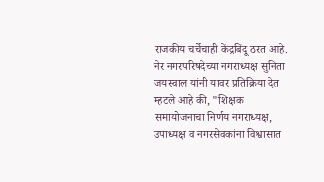राजकीय चर्चेचाही केंद्रबिंदू ठरत आहे. नेर नगरपरिषदेच्या नगराध्यक्ष सुनिता जयस्वाल यांनी यावर प्रतिक्रिया देत म्हटले आहे की, "शिक्षक समायोजनाचा निर्णय नगराध्यक्ष, उपाध्यक्ष व नगरसेवकांना विश्वासात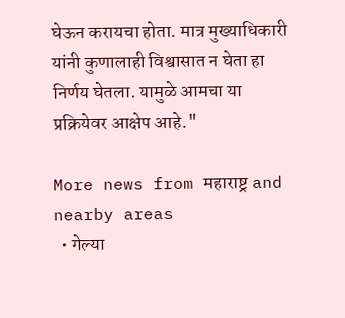घेऊन करायचा होता. मात्र मुख्याधिकारी यांनी कुणालाही विश्वासात न घेता हा निर्णय घेतला. यामुळे आमचा या प्रक्रियेवर आक्षेप आहे."

More news from महाराष्ट्र and nearby areas
  • गेल्या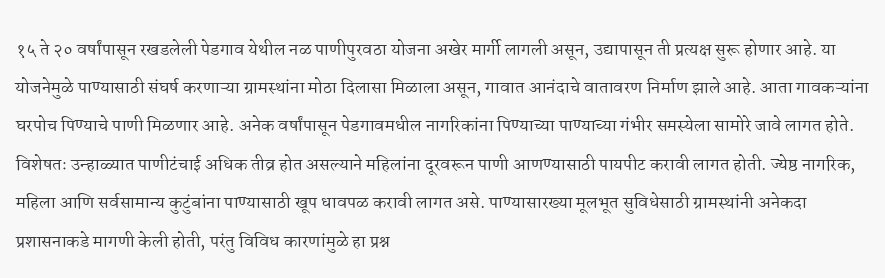१५ ते २० वर्षांपासून रखडलेली पेडगाव येथील नळ पाणीपुरवठा योजना अखेर मार्गी लागली असून, उद्यापासून ती प्रत्यक्ष सुरू होणार आहे. या योजनेमुळे पाण्यासाठी संघर्ष करणाऱ्या ग्रामस्थांना मोठा दिलासा मिळाला असून, गावात आनंदाचे वातावरण निर्माण झाले आहे. आता गावकऱ्यांना घरपोच पिण्याचे पाणी मिळणार आहे. अनेक वर्षांपासून पेडगावमधील नागरिकांना पिण्याच्या पाण्याच्या गंभीर समस्येला सामोरे जावे लागत होते. विशेषतः उन्हाळ्यात पाणीटंचाई अधिक तीव्र होत असल्याने महिलांना दूरवरून पाणी आणण्यासाठी पायपीट करावी लागत होती. ज्येष्ठ नागरिक, महिला आणि सर्वसामान्य कुटुंबांना पाण्यासाठी खूप धावपळ करावी लागत असे. पाण्यासारख्या मूलभूत सुविधेसाठी ग्रामस्थांनी अनेकदा प्रशासनाकडे मागणी केली होती, परंतु विविध कारणांमुळे हा प्रश्न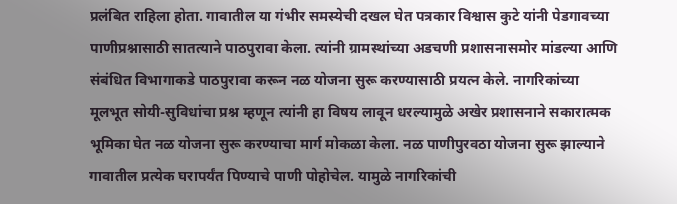प्रलंबित राहिला होता. गावातील या गंभीर समस्येची दखल घेत पत्रकार विश्वास कुटे यांनी पेडगावच्या पाणीप्रश्नासाठी सातत्याने पाठपुरावा केला. त्यांनी ग्रामस्थांच्या अडचणी प्रशासनासमोर मांडल्या आणि संबंधित विभागाकडे पाठपुरावा करून नळ योजना सुरू करण्यासाठी प्रयत्न केले. नागरिकांच्या मूलभूत सोयी-सुविधांचा प्रश्न म्हणून त्यांनी हा विषय लावून धरल्यामुळे अखेर प्रशासनाने सकारात्मक भूमिका घेत नळ योजना सुरू करण्याचा मार्ग मोकळा केला. नळ पाणीपुरवठा योजना सुरू झाल्याने गावातील प्रत्येक घरापर्यंत पिण्याचे पाणी पोहोचेल. यामुळे नागरिकांची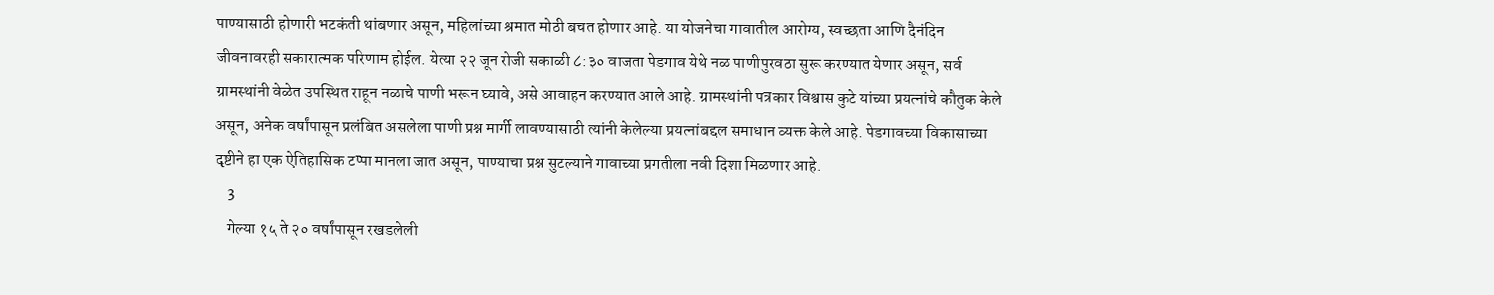पाण्यासाठी होणारी भटकंती थांबणार असून, महिलांच्या श्रमात मोठी बचत होणार आहे. या योजनेचा गावातील आरोग्य, स्वच्छता आणि दैनंदिन जीवनावरही सकारात्मक परिणाम होईल. येत्या २२ जून रोजी सकाळी ८:३० वाजता पेडगाव येथे नळ पाणीपुरवठा सुरू करण्यात येणार असून, सर्व ग्रामस्थांनी वेळेत उपस्थित राहून नळाचे पाणी भरून घ्यावे, असे आवाहन करण्यात आले आहे. ग्रामस्थांनी पत्रकार विश्वास कुटे यांच्या प्रयत्नांचे कौतुक केले असून, अनेक वर्षांपासून प्रलंबित असलेला पाणी प्रश्न मार्गी लावण्यासाठी त्यांनी केलेल्या प्रयत्नांबद्दल समाधान व्यक्त केले आहे. पेडगावच्या विकासाच्या दृष्टीने हा एक ऐतिहासिक टप्पा मानला जात असून, पाण्याचा प्रश्न सुटल्याने गावाच्या प्रगतीला नवी दिशा मिळणार आहे.
    3
    गेल्या १५ ते २० वर्षांपासून रखडलेली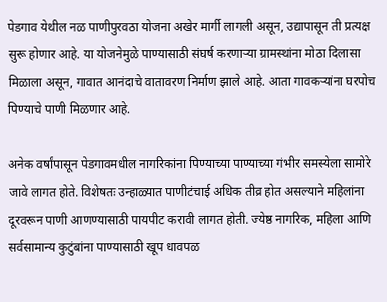पेडगाव येथील नळ पाणीपुरवठा योजना अखेर मार्गी लागली असून, उद्यापासून ती प्रत्यक्ष सुरू होणार आहे. या योजनेमुळे पाण्यासाठी संघर्ष करणाऱ्या ग्रामस्थांना मोठा दिलासा मिळाला असून, गावात आनंदाचे वातावरण निर्माण झाले आहे. आता गावकऱ्यांना घरपोच पिण्याचे पाणी मिळणार आहे.

अनेक वर्षांपासून पेडगावमधील नागरिकांना पिण्याच्या पाण्याच्या गंभीर समस्येला सामोरे जावे लागत होते. विशेषतः उन्हाळ्यात पाणीटंचाई अधिक तीव्र होत असल्याने महिलांना दूरवरून पाणी आणण्यासाठी पायपीट करावी लागत होती. ज्येष्ठ नागरिक, महिला आणि सर्वसामान्य कुटुंबांना पाण्यासाठी खूप धावपळ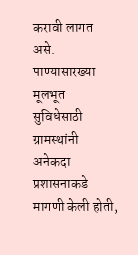करावी लागत असे. पाण्यासारख्या मूलभूत सुविधेसाठी ग्रामस्थांनी अनेकदा प्रशासनाकडे मागणी केली होती,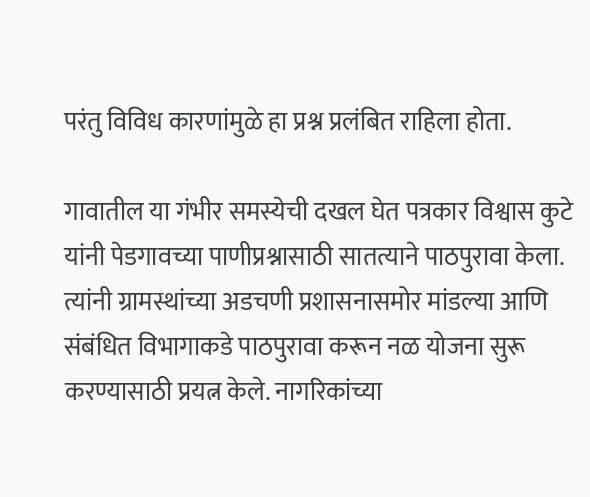परंतु विविध कारणांमुळे हा प्रश्न प्रलंबित राहिला होता.

गावातील या गंभीर समस्येची दखल घेत पत्रकार विश्वास कुटे यांनी पेडगावच्या पाणीप्रश्नासाठी सातत्याने पाठपुरावा केला. त्यांनी ग्रामस्थांच्या अडचणी प्रशासनासमोर मांडल्या आणि संबंधित विभागाकडे पाठपुरावा करून नळ योजना सुरू करण्यासाठी प्रयत्न केले. नागरिकांच्या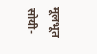मूलभूत सोयी-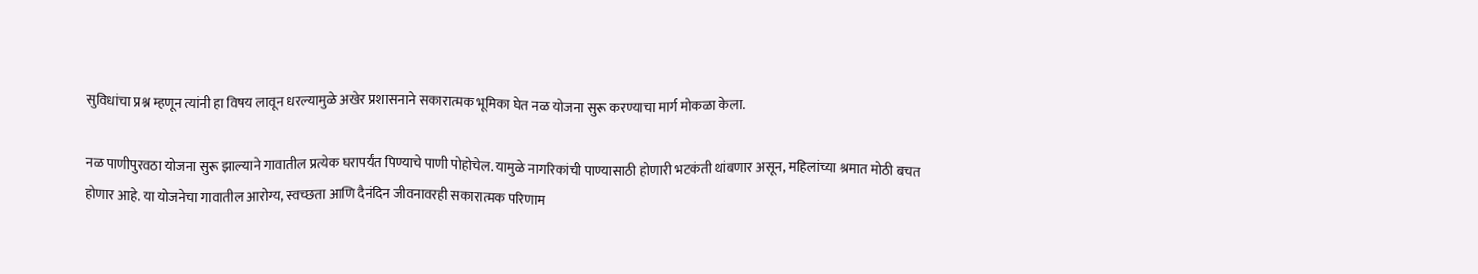सुविधांचा प्रश्न म्हणून त्यांनी हा विषय लावून धरल्यामुळे अखेर प्रशासनाने सकारात्मक भूमिका घेत नळ योजना सुरू करण्याचा मार्ग मोकळा केला.

नळ पाणीपुरवठा योजना सुरू झाल्याने गावातील प्रत्येक घरापर्यंत पिण्याचे पाणी पोहोचेल. यामुळे नागरिकांची पाण्यासाठी होणारी भटकंती थांबणार असून, महिलांच्या श्रमात मोठी बचत होणार आहे. या योजनेचा गावातील आरोग्य, स्वच्छता आणि दैनंदिन जीवनावरही सकारात्मक परिणाम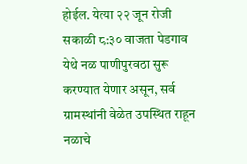होईल. येत्या २२ जून रोजी सकाळी ८:३० वाजता पेडगाव येथे नळ पाणीपुरवठा सुरू करण्यात येणार असून, सर्व ग्रामस्थांनी वेळेत उपस्थित राहून नळाचे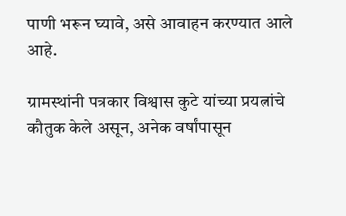पाणी भरून घ्यावे, असे आवाहन करण्यात आले आहे.

ग्रामस्थांनी पत्रकार विश्वास कुटे यांच्या प्रयत्नांचे कौतुक केले असून, अनेक वर्षांपासून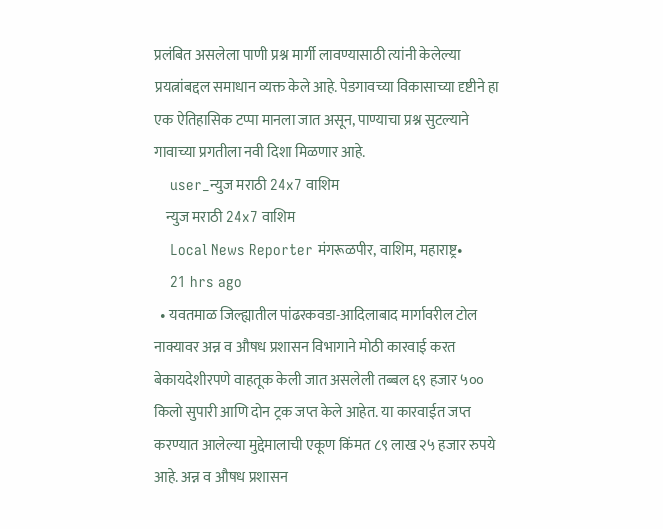प्रलंबित असलेला पाणी प्रश्न मार्गी लावण्यासाठी त्यांनी केलेल्या प्रयत्नांबद्दल समाधान व्यक्त केले आहे. पेडगावच्या विकासाच्या दृष्टीने हा एक ऐतिहासिक टप्पा मानला जात असून, पाण्याचा प्रश्न सुटल्याने गावाच्या प्रगतीला नवी दिशा मिळणार आहे.
    user_न्युज मराठी 24x7 वाशिम
    न्युज मराठी 24x7 वाशिम
    Local News Reporter मंगरूळपीर, वाशिम, महाराष्ट्र•
    21 hrs ago
  • यवतमाळ जिल्ह्यातील पांढरकवडा-आदिलाबाद मार्गावरील टोल नाक्यावर अन्न व औषध प्रशासन विभागाने मोठी कारवाई करत बेकायदेशीरपणे वाहतूक केली जात असलेली तब्बल ६९ हजार ५०० किलो सुपारी आणि दोन ट्रक जप्त केले आहेत. या कारवाईत जप्त करण्यात आलेल्या मुद्देमालाची एकूण किंमत ८९ लाख २५ हजार रुपये आहे. अन्न व औषध प्रशासन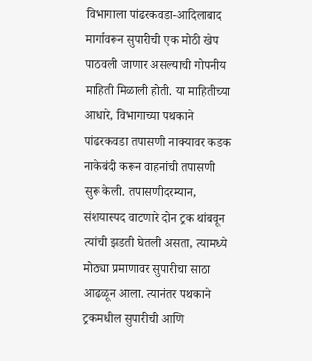विभागाला पांढरकवडा-आदिलाबाद मार्गावरून सुपारीची एक मोठी खेप पाठवली जाणार असल्याची गोपनीय माहिती मिळाली होती. या माहितीच्या आधारे, विभागाच्या पथकाने पांढरकवडा तपासणी नाक्यावर कडक नाकेबंदी करून वाहनांची तपासणी सुरू केली. तपासणीदरम्यान, संशयास्पद वाटणारे दोन ट्रक थांबवून त्यांची झडती घेतली असता, त्यामध्ये मोठ्या प्रमाणावर सुपारीचा साठा आढळून आला. त्यानंतर पथकाने ट्रकमधील सुपारीची आणि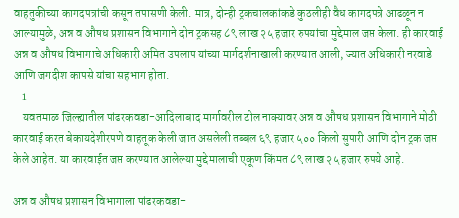वाहतुकीच्या कागदपत्रांची कसून तपासणी केली. मात्र, दोन्ही ट्रकचालकांकडे कुठलीही वैध कागदपत्रे आढळून न आल्यामुळे, अन्न व औषध प्रशासन विभागाने दोन ट्रकसह ८९ लाख २५ हजार रुपयांचा मुद्देमाल जप्त केला. ही कारवाई अन्न व औषध विभागाचे अधिकारी अमित उपलाप यांच्या मार्गदर्शनाखाली करण्यात आली, ज्यात अधिकारी नरवाडे आणि जगदीश कापसे यांचा सहभाग होता.
    1
    यवतमाळ जिल्ह्यातील पांढरकवडा-आदिलाबाद मार्गावरील टोल नाक्यावर अन्न व औषध प्रशासन विभागाने मोठी कारवाई करत बेकायदेशीरपणे वाहतूक केली जात असलेली तब्बल ६९ हजार ५०० किलो सुपारी आणि दोन ट्रक जप्त केले आहेत. या कारवाईत जप्त करण्यात आलेल्या मुद्देमालाची एकूण किंमत ८९ लाख २५ हजार रुपये आहे.

अन्न व औषध प्रशासन विभागाला पांढरकवडा-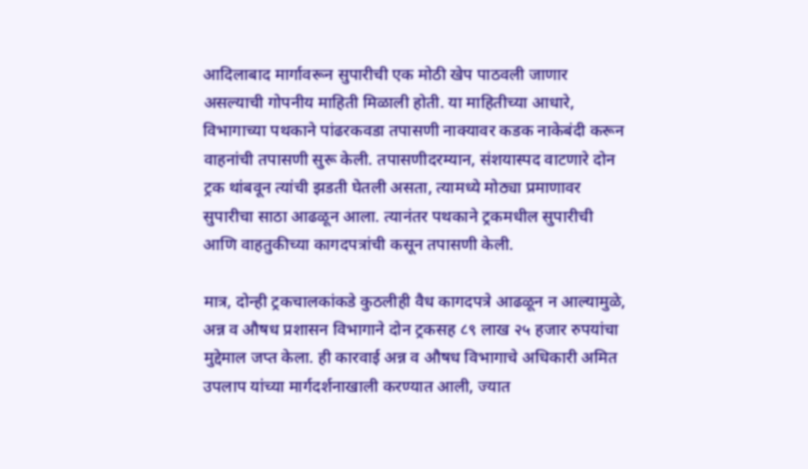आदिलाबाद मार्गावरून सुपारीची एक मोठी खेप पाठवली जाणार असल्याची गोपनीय माहिती मिळाली होती. या माहितीच्या आधारे, विभागाच्या पथकाने पांढरकवडा तपासणी नाक्यावर कडक नाकेबंदी करून वाहनांची तपासणी सुरू केली. तपासणीदरम्यान, संशयास्पद वाटणारे दोन ट्रक थांबवून त्यांची झडती घेतली असता, त्यामध्ये मोठ्या प्रमाणावर सुपारीचा साठा आढळून आला. त्यानंतर पथकाने ट्रकमधील सुपारीची आणि वाहतुकीच्या कागदपत्रांची कसून तपासणी केली.

मात्र, दोन्ही ट्रकचालकांकडे कुठलीही वैध कागदपत्रे आढळून न आल्यामुळे, अन्न व औषध प्रशासन विभागाने दोन ट्रकसह ८९ लाख २५ हजार रुपयांचा मुद्देमाल जप्त केला. ही कारवाई अन्न व औषध विभागाचे अधिकारी अमित उपलाप यांच्या मार्गदर्शनाखाली करण्यात आली, ज्यात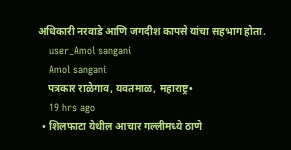अधिकारी नरवाडे आणि जगदीश कापसे यांचा सहभाग होता.
    user_Amol sangani
    Amol sangani
    पत्रकार राळेगाव, यवतमाळ, महाराष्ट्र•
    19 hrs ago
  • शिलफाटा येथील आचार गल्लीमध्ये ठाणे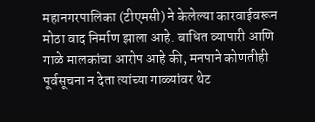महानगरपालिका (टीएमसी) ने केलेल्या कारवाईवरून मोठा वाद निर्माण झाला आहे. बाधित व्यापारी आणि गाळे मालकांचा आरोप आहे की, मनपाने कोणतीही पूर्वसूचना न देता त्यांच्या गाळ्यांवर थेट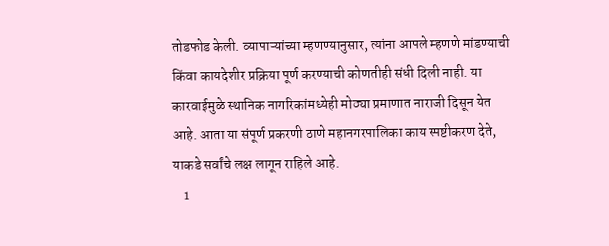तोडफोड केली. व्यापाऱ्यांच्या म्हणण्यानुसार, त्यांना आपले म्हणणे मांडण्याची किंवा कायदेशीर प्रक्रिया पूर्ण करण्याची कोणतीही संधी दिली नाही. या कारवाईमुळे स्थानिक नागरिकांमध्येही मोठ्या प्रमाणात नाराजी दिसून येत आहे. आता या संपूर्ण प्रकरणी ठाणे महानगरपालिका काय स्पष्टीकरण देते, याकडे सर्वांचे लक्ष लागून राहिले आहे.
    1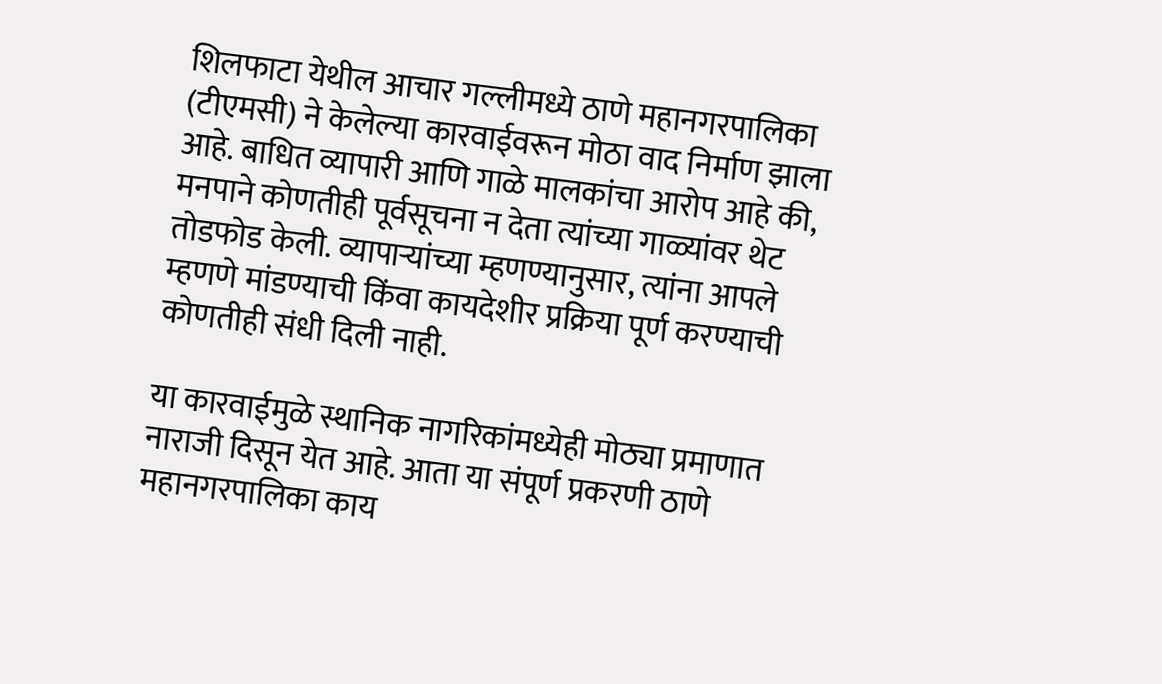शिलफाटा येथील आचार गल्लीमध्ये ठाणे महानगरपालिका (टीएमसी) ने केलेल्या कारवाईवरून मोठा वाद निर्माण झाला आहे. बाधित व्यापारी आणि गाळे मालकांचा आरोप आहे की, मनपाने कोणतीही पूर्वसूचना न देता त्यांच्या गाळ्यांवर थेट तोडफोड केली. व्यापाऱ्यांच्या म्हणण्यानुसार, त्यांना आपले म्हणणे मांडण्याची किंवा कायदेशीर प्रक्रिया पूर्ण करण्याची कोणतीही संधी दिली नाही.

या कारवाईमुळे स्थानिक नागरिकांमध्येही मोठ्या प्रमाणात नाराजी दिसून येत आहे. आता या संपूर्ण प्रकरणी ठाणे महानगरपालिका काय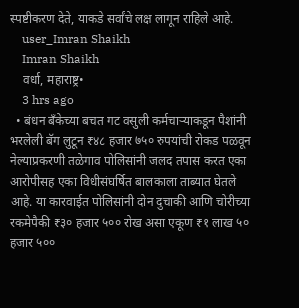स्पष्टीकरण देते, याकडे सर्वांचे लक्ष लागून राहिले आहे.
    user_Imran Shaikh
    Imran Shaikh
    वर्धा, महाराष्ट्र•
    3 hrs ago
  • बंधन बँकेच्या बचत गट वसुली कर्मचाऱ्याकडून पैशांनी भरलेली बॅग लुटून ₹४८ हजार ७५० रुपयांची रोकड पळवून नेल्याप्रकरणी तळेगाव पोलिसांनी जलद तपास करत एका आरोपीसह एका विधीसंघर्षित बालकाला ताब्यात घेतले आहे. या कारवाईत पोलिसांनी दोन दुचाकी आणि चोरीच्या रकमेपैकी ₹३० हजार ५०० रोख असा एकूण ₹१ लाख ५० हजार ५००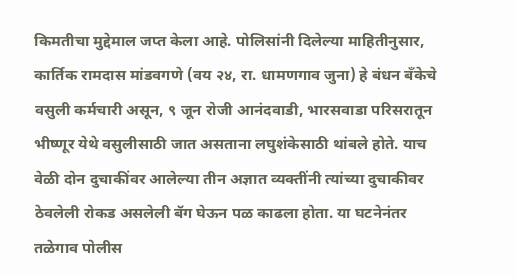किमतीचा मुद्देमाल जप्त केला आहे. पोलिसांनी दिलेल्या माहितीनुसार, कार्तिक रामदास मांडवगणे (वय २४, रा. धामणगाव जुना) हे बंधन बँकेचे वसुली कर्मचारी असून, ९ जून रोजी आनंदवाडी, भारसवाडा परिसरातून भीष्णूर येथे वसुलीसाठी जात असताना लघुशंकेसाठी थांबले होते. याच वेळी दोन दुचाकींवर आलेल्या तीन अज्ञात व्यक्तींनी त्यांच्या दुचाकीवर ठेवलेली रोकड असलेली बॅग घेऊन पळ काढला होता. या घटनेनंतर तळेगाव पोलीस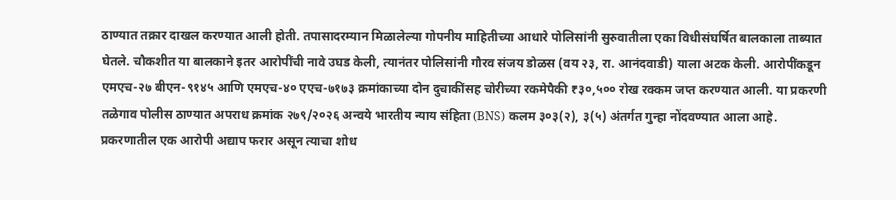ठाण्यात तक्रार दाखल करण्यात आली होती. तपासादरम्यान मिळालेल्या गोपनीय माहितीच्या आधारे पोलिसांनी सुरुवातीला एका विधीसंघर्षित बालकाला ताब्यात घेतले. चौकशीत या बालकाने इतर आरोपींची नावे उघड केली, त्यानंतर पोलिसांनी गौरव संजय डोळस (वय २३, रा. आनंदवाडी) याला अटक केली. आरोपींकडून एमएच-२७ बीएन-९१४५ आणि एमएच-४० एएच-७१७३ क्रमांकाच्या दोन दुचाकींसह चोरीच्या रकमेपैकी ₹३०,५०० रोख रक्कम जप्त करण्यात आली. या प्रकरणी तळेगाव पोलीस ठाण्यात अपराध क्रमांक २७९/२०२६ अन्वये भारतीय न्याय संहिता (BNS) कलम ३०३(२), ३(५) अंतर्गत गुन्हा नोंदवण्यात आला आहे. प्रकरणातील एक आरोपी अद्याप फरार असून त्याचा शोध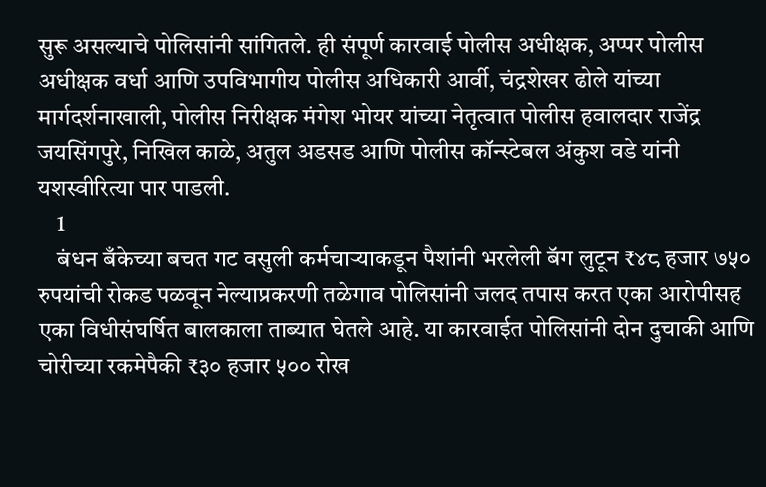सुरू असल्याचे पोलिसांनी सांगितले. ही संपूर्ण कारवाई पोलीस अधीक्षक, अप्पर पोलीस अधीक्षक वर्धा आणि उपविभागीय पोलीस अधिकारी आर्वी, चंद्रशेखर ढोले यांच्या मार्गदर्शनाखाली, पोलीस निरीक्षक मंगेश भोयर यांच्या नेतृत्वात पोलीस हवालदार राजेंद्र जयसिंगपुरे, निखिल काळे, अतुल अडसड आणि पोलीस कॉन्स्टेबल अंकुश वडे यांनी यशस्वीरित्या पार पाडली.
    1
    बंधन बँकेच्या बचत गट वसुली कर्मचाऱ्याकडून पैशांनी भरलेली बॅग लुटून ₹४८ हजार ७५० रुपयांची रोकड पळवून नेल्याप्रकरणी तळेगाव पोलिसांनी जलद तपास करत एका आरोपीसह एका विधीसंघर्षित बालकाला ताब्यात घेतले आहे. या कारवाईत पोलिसांनी दोन दुचाकी आणि चोरीच्या रकमेपैकी ₹३० हजार ५०० रोख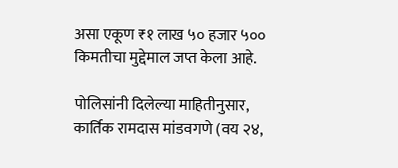असा एकूण ₹१ लाख ५० हजार ५०० किमतीचा मुद्देमाल जप्त केला आहे.

पोलिसांनी दिलेल्या माहितीनुसार, कार्तिक रामदास मांडवगणे (वय २४,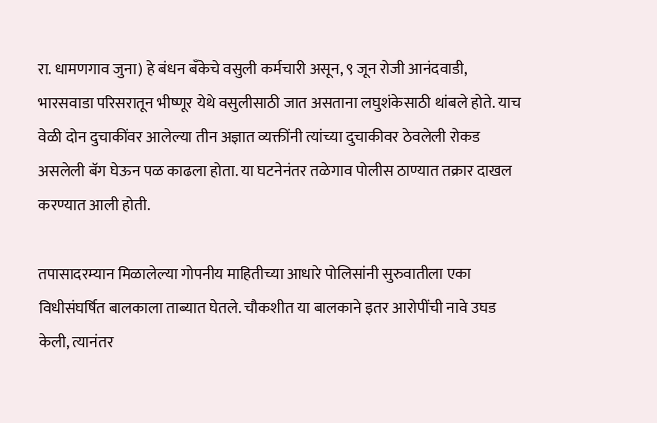रा. धामणगाव जुना) हे बंधन बँकेचे वसुली कर्मचारी असून, ९ जून रोजी आनंदवाडी, भारसवाडा परिसरातून भीष्णूर येथे वसुलीसाठी जात असताना लघुशंकेसाठी थांबले होते. याच वेळी दोन दुचाकींवर आलेल्या तीन अज्ञात व्यक्तींनी त्यांच्या दुचाकीवर ठेवलेली रोकड असलेली बॅग घेऊन पळ काढला होता. या घटनेनंतर तळेगाव पोलीस ठाण्यात तक्रार दाखल करण्यात आली होती.

तपासादरम्यान मिळालेल्या गोपनीय माहितीच्या आधारे पोलिसांनी सुरुवातीला एका विधीसंघर्षित बालकाला ताब्यात घेतले. चौकशीत या बालकाने इतर आरोपींची नावे उघड केली, त्यानंतर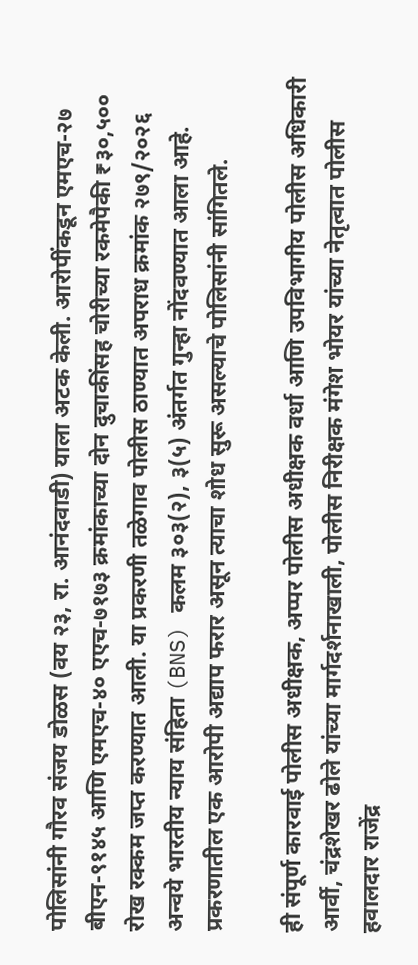पोलिसांनी गौरव संजय डोळस (वय २३, रा. आनंदवाडी) याला अटक केली. आरोपींकडून एमएच-२७ बीएन-९१४५ आणि एमएच-४० एएच-७१७३ क्रमांकाच्या दोन दुचाकींसह चोरीच्या रकमेपैकी ₹३०,५०० रोख रक्कम जप्त करण्यात आली. या प्रकरणी तळेगाव पोलीस ठाण्यात अपराध क्रमांक २७९/२०२६ अन्वये भारतीय न्याय संहिता (BNS) कलम ३०३(२), ३(५) अंतर्गत गुन्हा नोंदवण्यात आला आहे. प्रकरणातील एक आरोपी अद्याप फरार असून त्याचा शोध सुरू असल्याचे पोलिसांनी सांगितले.

ही संपूर्ण कारवाई पोलीस अधीक्षक, अप्पर पोलीस अधीक्षक वर्धा आणि उपविभागीय पोलीस अधिकारी आर्वी, चंद्रशेखर ढोले यांच्या मार्गदर्शनाखाली, पोलीस निरीक्षक मंगेश भोयर यांच्या नेतृत्वात पोलीस हवालदार राजेंद्र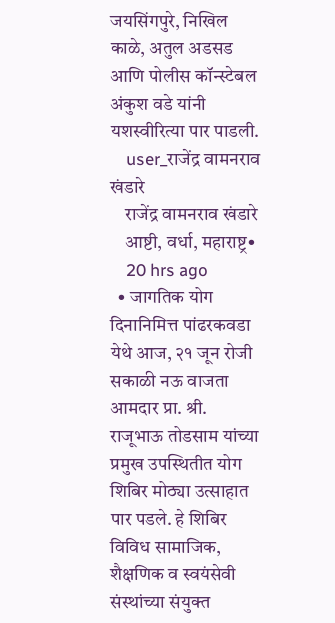जयसिंगपुरे, निखिल काळे, अतुल अडसड आणि पोलीस कॉन्स्टेबल अंकुश वडे यांनी यशस्वीरित्या पार पाडली.
    user_राजेंद्र वामनराव खंडारे
    राजेंद्र वामनराव खंडारे
    आष्टी, वर्धा, महाराष्ट्र•
    20 hrs ago
  • जागतिक योग दिनानिमित्त पांढरकवडा येथे आज, २१ जून रोजी सकाळी नऊ वाजता आमदार प्रा. श्री. राजूभाऊ तोडसाम यांच्या प्रमुख उपस्थितीत योग शिबिर मोठ्या उत्साहात पार पडले. हे शिबिर विविध सामाजिक, शैक्षणिक व स्वयंसेवी संस्थांच्या संयुक्त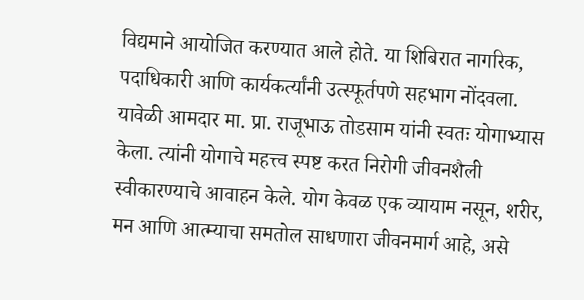विद्यमाने आयोजित करण्यात आले होते. या शिबिरात नागरिक, पदाधिकारी आणि कार्यकर्त्यांनी उत्स्फूर्तपणे सहभाग नोंदवला. यावेळी आमदार मा. प्रा. राजूभाऊ तोडसाम यांनी स्वतः योगाभ्यास केला. त्यांनी योगाचे महत्त्व स्पष्ट करत निरोगी जीवनशैली स्वीकारण्याचे आवाहन केले. योग केवळ एक व्यायाम नसून, शरीर, मन आणि आत्म्याचा समतोल साधणारा जीवनमार्ग आहे, असे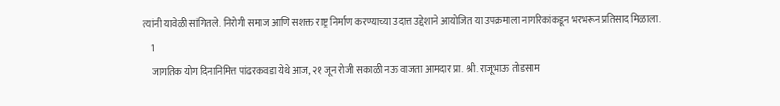त्यांनी यावेळी सांगितले. निरोगी समाज आणि सशक्त राष्ट्र निर्माण करण्याच्या उदात्त उद्देशाने आयोजित या उपक्रमाला नागरिकांकडून भरभरून प्रतिसाद मिळाला.
    1
    जागतिक योग दिनानिमित्त पांढरकवडा येथे आज, २१ जून रोजी सकाळी नऊ वाजता आमदार प्रा. श्री. राजूभाऊ तोडसाम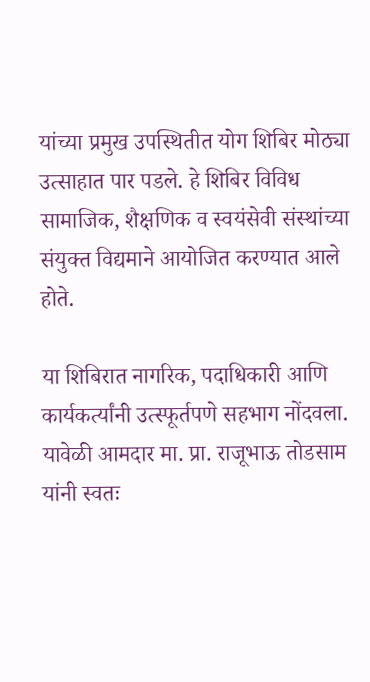यांच्या प्रमुख उपस्थितीत योग शिबिर मोठ्या उत्साहात पार पडले. हे शिबिर विविध सामाजिक, शैक्षणिक व स्वयंसेवी संस्थांच्या संयुक्त विद्यमाने आयोजित करण्यात आले होते.

या शिबिरात नागरिक, पदाधिकारी आणि कार्यकर्त्यांनी उत्स्फूर्तपणे सहभाग नोंदवला. यावेळी आमदार मा. प्रा. राजूभाऊ तोडसाम यांनी स्वतः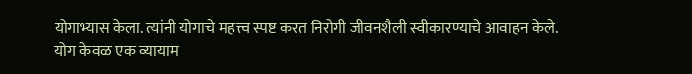योगाभ्यास केला. त्यांनी योगाचे महत्त्व स्पष्ट करत निरोगी जीवनशैली स्वीकारण्याचे आवाहन केले. योग केवळ एक व्यायाम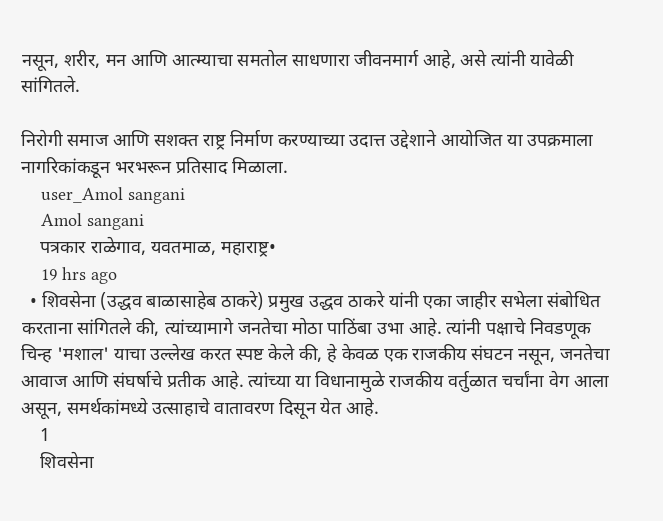नसून, शरीर, मन आणि आत्म्याचा समतोल साधणारा जीवनमार्ग आहे, असे त्यांनी यावेळी सांगितले.

निरोगी समाज आणि सशक्त राष्ट्र निर्माण करण्याच्या उदात्त उद्देशाने आयोजित या उपक्रमाला नागरिकांकडून भरभरून प्रतिसाद मिळाला.
    user_Amol sangani
    Amol sangani
    पत्रकार राळेगाव, यवतमाळ, महाराष्ट्र•
    19 hrs ago
  • शिवसेना (उद्धव बाळासाहेब ठाकरे) प्रमुख उद्धव ठाकरे यांनी एका जाहीर सभेला संबोधित करताना सांगितले की, त्यांच्यामागे जनतेचा मोठा पाठिंबा उभा आहे. त्यांनी पक्षाचे निवडणूक चिन्ह 'मशाल' याचा उल्लेख करत स्पष्ट केले की, हे केवळ एक राजकीय संघटन नसून, जनतेचा आवाज आणि संघर्षाचे प्रतीक आहे. त्यांच्या या विधानामुळे राजकीय वर्तुळात चर्चांना वेग आला असून, समर्थकांमध्ये उत्साहाचे वातावरण दिसून येत आहे.
    1
    शिवसेना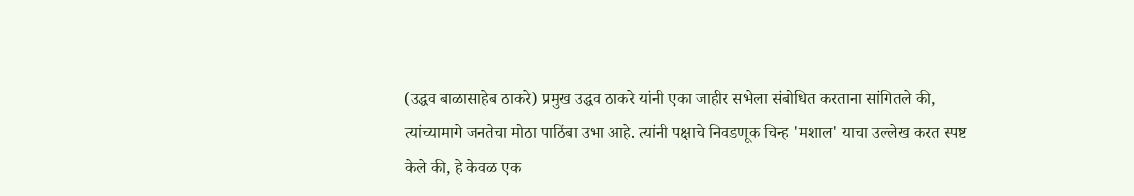(उद्धव बाळासाहेब ठाकरे) प्रमुख उद्धव ठाकरे यांनी एका जाहीर सभेला संबोधित करताना सांगितले की, त्यांच्यामागे जनतेचा मोठा पाठिंबा उभा आहे. त्यांनी पक्षाचे निवडणूक चिन्ह 'मशाल' याचा उल्लेख करत स्पष्ट केले की, हे केवळ एक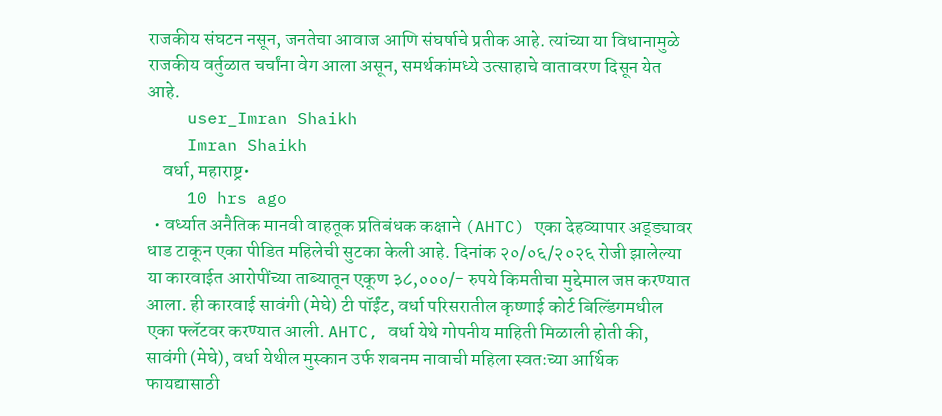राजकीय संघटन नसून, जनतेचा आवाज आणि संघर्षाचे प्रतीक आहे. त्यांच्या या विधानामुळे राजकीय वर्तुळात चर्चांना वेग आला असून, समर्थकांमध्ये उत्साहाचे वातावरण दिसून येत आहे.
    user_Imran Shaikh
    Imran Shaikh
    वर्धा, महाराष्ट्र•
    10 hrs ago
  • वर्ध्यात अनैतिक मानवी वाहतूक प्रतिबंधक कक्षाने (AHTC) एका देहव्यापार अड्ड्यावर धाड टाकून एका पीडित महिलेची सुटका केली आहे. दिनांक २०/०६/२०२६ रोजी झालेल्या या कारवाईत आरोपींच्या ताब्यातून एकूण ३८,०००/- रुपये किमतीचा मुद्देमाल जप्त करण्यात आला. ही कारवाई सावंगी (मेघे) टी पॉईंट, वर्धा परिसरातील कृष्णाई कोर्ट बिल्डिंगमधील एका फ्लॅटवर करण्यात आली. AHTC, वर्धा येथे गोपनीय माहिती मिळाली होती की, सावंगी (मेघे), वर्धा येथील मुस्कान उर्फ शबनम नावाची महिला स्वतःच्या आर्थिक फायद्यासाठी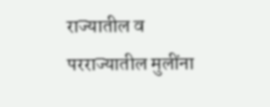राज्यातील व परराज्यातील मुलींना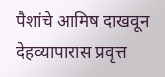पैशांचे आमिष दाखवून देहव्यापारास प्रवृत्त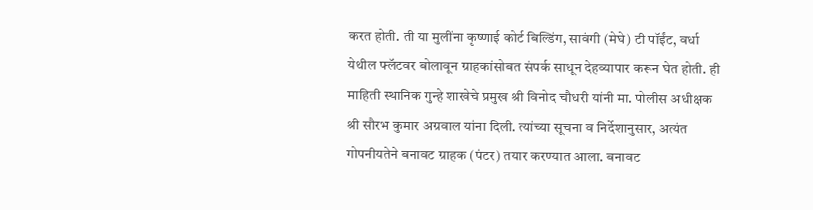करत होती. ती या मुलींना कृष्णाई कोर्ट बिल्डिंग, सावंगी (मेघे) टी पॉईंट, वर्धा येथील फ्लॅटवर बोलावून ग्राहकांसोबत संपर्क साधून देहव्यापार करून घेत होती. ही माहिती स्थानिक गुन्हे शाखेचे प्रमुख श्री विनोद चौधरी यांनी मा. पोलीस अधीक्षक श्री सौरभ कुमार अग्रवाल यांना दिली. त्यांच्या सूचना व निर्देशानुसार, अत्यंत गोपनीयतेने बनावट ग्राहक (पंटर) तयार करण्यात आला. बनावट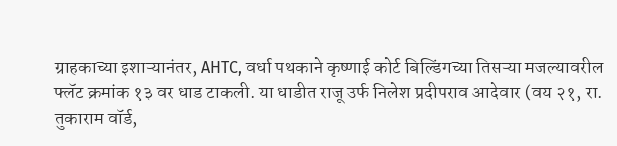ग्राहकाच्या इशाऱ्यानंतर, AHTC, वर्धा पथकाने कृष्णाई कोर्ट बिल्डिंगच्या तिसऱ्या मजल्यावरील फ्लॅट क्रमांक १३ वर धाड टाकली. या धाडीत राजू उर्फ निलेश प्रदीपराव आदेवार (वय २१, रा. तुकाराम वॉर्ड,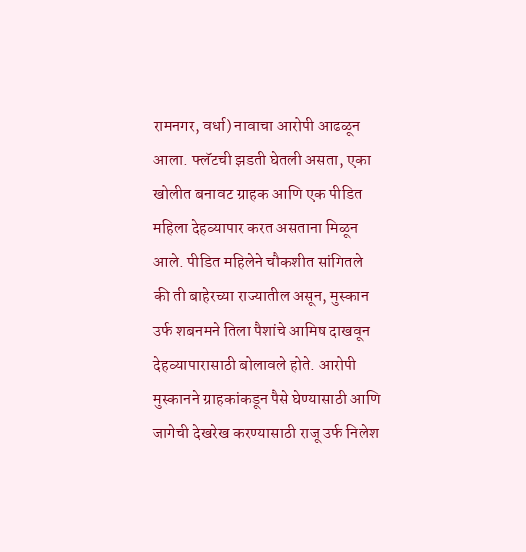रामनगर, वर्धा) नावाचा आरोपी आढळून आला. फ्लॅटची झडती घेतली असता, एका खोलीत बनावट ग्राहक आणि एक पीडित महिला देहव्यापार करत असताना मिळून आले. पीडित महिलेने चौकशीत सांगितले की ती बाहेरच्या राज्यातील असून, मुस्कान उर्फ शबनमने तिला पैशांचे आमिष दाखवून देहव्यापारासाठी बोलावले होते. आरोपी मुस्कानने ग्राहकांकडून पैसे घेण्यासाठी आणि जागेची देखरेख करण्यासाठी राजू उर्फ निलेश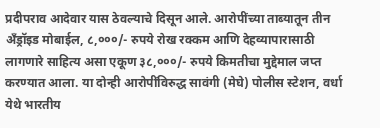प्रदीपराव आदेवार यास ठेवल्याचे दिसून आले. आरोपींच्या ताब्यातून तीन अँड्रॉइड मोबाईल, ८,०००/- रुपये रोख रक्कम आणि देहव्यापारासाठी लागणारे साहित्य असा एकूण ३८,०००/- रुपये किमतीचा मुद्देमाल जप्त करण्यात आला. या दोन्ही आरोपींविरुद्ध सावंगी (मेघे) पोलीस स्टेशन, वर्धा येथे भारतीय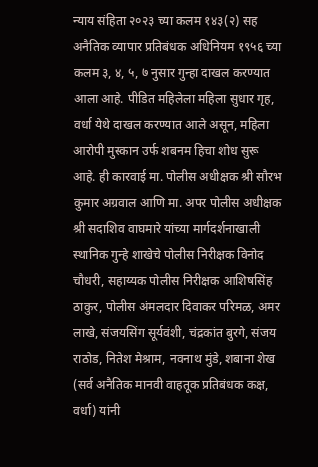न्याय संहिता २०२३ च्या कलम १४३(२) सह अनैतिक व्यापार प्रतिबंधक अधिनियम १९५६ च्या कलम ३, ४, ५, ७ नुसार गुन्हा दाखल करण्यात आला आहे. पीडित महिलेला महिला सुधार गृह, वर्धा येथे दाखल करण्यात आले असून, महिला आरोपी मुस्कान उर्फ शबनम हिचा शोध सुरू आहे. ही कारवाई मा. पोलीस अधीक्षक श्री सौरभ कुमार अग्रवाल आणि मा. अपर पोलीस अधीक्षक श्री सदाशिव वाघमारे यांच्या मार्गदर्शनाखाली स्थानिक गुन्हे शाखेचे पोलीस निरीक्षक विनोद चौधरी, सहाय्यक पोलीस निरीक्षक आशिषसिंह ठाकुर, पोलीस अंमलदार दिवाकर परिमळ, अमर लाखे, संजयसिंग सूर्यवंशी, चंद्रकांत बुरगे, संजय राठोड, नितेश मेश्राम, नवनाथ मुंडे, शबाना शेख (सर्व अनैतिक मानवी वाहतूक प्रतिबंधक कक्ष, वर्धा) यांनी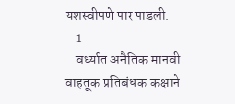यशस्वीपणे पार पाडली.
    1
    वर्ध्यात अनैतिक मानवी वाहतूक प्रतिबंधक कक्षाने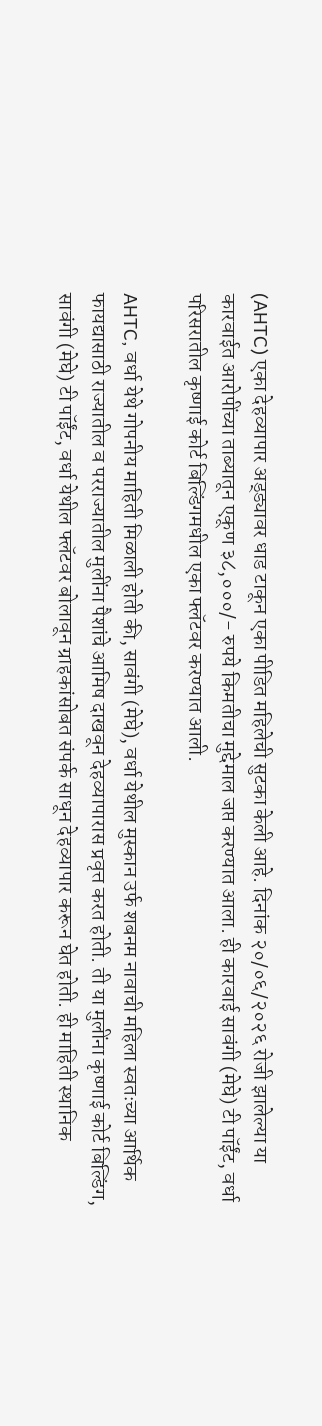(AHTC) एका देहव्यापार अड्ड्यावर धाड टाकून एका पीडित महिलेची सुटका केली आहे. दिनांक २०/०६/२०२६ रोजी झालेल्या या कारवाईत आरोपींच्या ताब्यातून एकूण ३८,०००/- रुपये किमतीचा मुद्देमाल जप्त करण्यात आला. ही कारवाई सावंगी (मेघे) टी पॉईंट, वर्धा परिसरातील कृष्णाई कोर्ट बिल्डिंगमधील एका फ्लॅटवर करण्यात आली.

AHTC, वर्धा येथे गोपनीय माहिती मिळाली होती की, सावंगी (मेघे), वर्धा येथील मुस्कान उर्फ शबनम नावाची महिला स्वतःच्या आर्थिक फायद्यासाठी राज्यातील व परराज्यातील मुलींना पैशांचे आमिष दाखवून देहव्यापारास प्रवृत्त करत होती. ती या मुलींना कृष्णाई कोर्ट बिल्डिंग, सावंगी (मेघे) टी पॉईंट, वर्धा येथील फ्लॅटवर बोलावून ग्राहकांसोबत संपर्क साधून देहव्यापार करून घेत होती. ही माहिती स्थानिक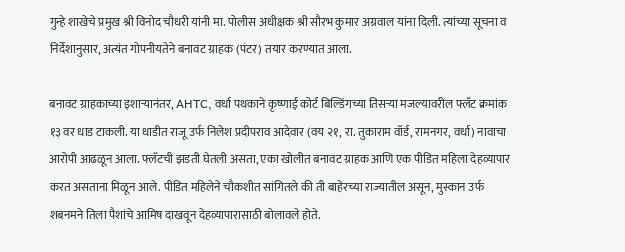गुन्हे शाखेचे प्रमुख श्री विनोद चौधरी यांनी मा. पोलीस अधीक्षक श्री सौरभ कुमार अग्रवाल यांना दिली. त्यांच्या सूचना व निर्देशानुसार, अत्यंत गोपनीयतेने बनावट ग्राहक (पंटर) तयार करण्यात आला.

बनावट ग्राहकाच्या इशाऱ्यानंतर, AHTC, वर्धा पथकाने कृष्णाई कोर्ट बिल्डिंगच्या तिसऱ्या मजल्यावरील फ्लॅट क्रमांक १३ वर धाड टाकली. या धाडीत राजू उर्फ निलेश प्रदीपराव आदेवार (वय २१, रा. तुकाराम वॉर्ड, रामनगर, वर्धा) नावाचा आरोपी आढळून आला. फ्लॅटची झडती घेतली असता, एका खोलीत बनावट ग्राहक आणि एक पीडित महिला देहव्यापार करत असताना मिळून आले. पीडित महिलेने चौकशीत सांगितले की ती बाहेरच्या राज्यातील असून, मुस्कान उर्फ शबनमने तिला पैशांचे आमिष दाखवून देहव्यापारासाठी बोलावले होते.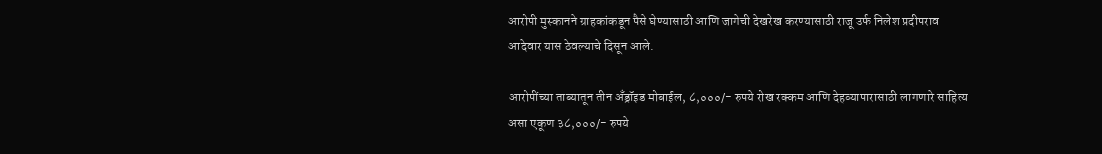आरोपी मुस्कानने ग्राहकांकडून पैसे घेण्यासाठी आणि जागेची देखरेख करण्यासाठी राजू उर्फ निलेश प्रदीपराव आदेवार यास ठेवल्याचे दिसून आले.

आरोपींच्या ताब्यातून तीन अँड्रॉइड मोबाईल, ८,०००/- रुपये रोख रक्कम आणि देहव्यापारासाठी लागणारे साहित्य असा एकूण ३८,०००/- रुपये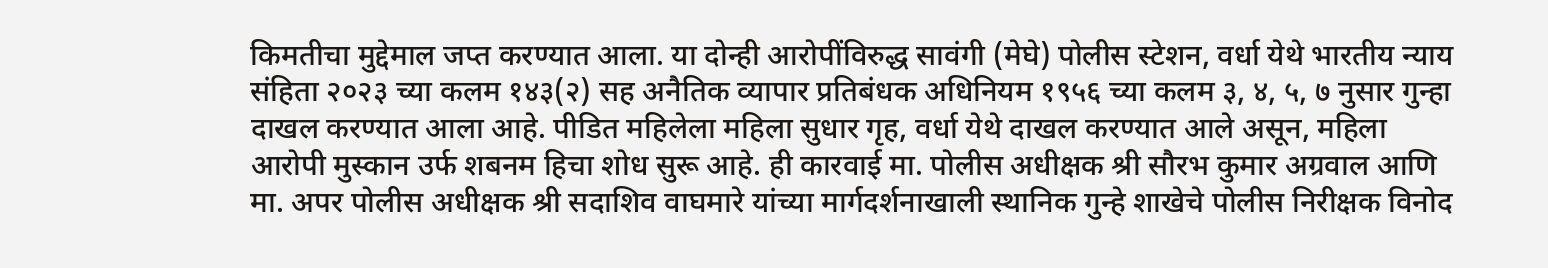किमतीचा मुद्देमाल जप्त करण्यात आला. या दोन्ही आरोपींविरुद्ध सावंगी (मेघे) पोलीस स्टेशन, वर्धा येथे भारतीय न्याय संहिता २०२३ च्या कलम १४३(२) सह अनैतिक व्यापार प्रतिबंधक अधिनियम १९५६ च्या कलम ३, ४, ५, ७ नुसार गुन्हा दाखल करण्यात आला आहे. पीडित महिलेला महिला सुधार गृह, वर्धा येथे दाखल करण्यात आले असून, महिला आरोपी मुस्कान उर्फ शबनम हिचा शोध सुरू आहे. ही कारवाई मा. पोलीस अधीक्षक श्री सौरभ कुमार अग्रवाल आणि मा. अपर पोलीस अधीक्षक श्री सदाशिव वाघमारे यांच्या मार्गदर्शनाखाली स्थानिक गुन्हे शाखेचे पोलीस निरीक्षक विनोद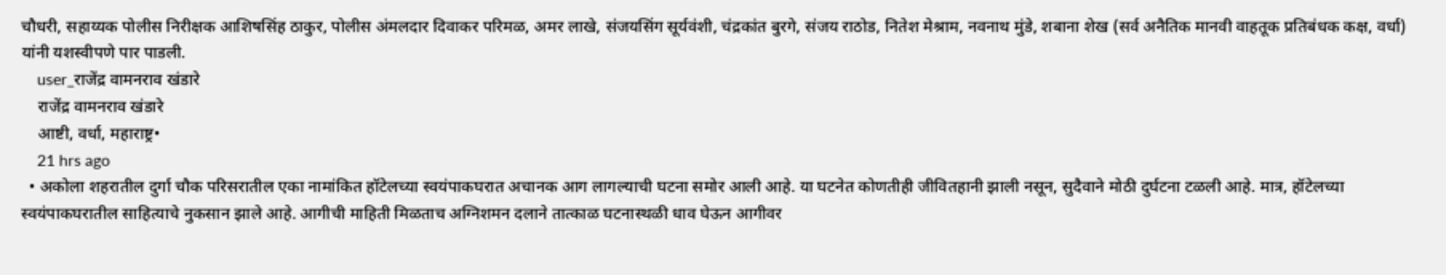चौधरी, सहाय्यक पोलीस निरीक्षक आशिषसिंह ठाकुर, पोलीस अंमलदार दिवाकर परिमळ, अमर लाखे, संजयसिंग सूर्यवंशी, चंद्रकांत बुरगे, संजय राठोड, नितेश मेश्राम, नवनाथ मुंडे, शबाना शेख (सर्व अनैतिक मानवी वाहतूक प्रतिबंधक कक्ष, वर्धा) यांनी यशस्वीपणे पार पाडली.
    user_राजेंद्र वामनराव खंडारे
    राजेंद्र वामनराव खंडारे
    आष्टी, वर्धा, महाराष्ट्र•
    21 hrs ago
  • अकोला शहरातील दुर्गा चौक परिसरातील एका नामांकित हॉटेलच्या स्वयंपाकघरात अचानक आग लागल्याची घटना समोर आली आहे. या घटनेत कोणतीही जीवितहानी झाली नसून, सुदैवाने मोठी दुर्घटना टळली आहे. मात्र, हॉटेलच्या स्वयंपाकघरातील साहित्याचे नुकसान झाले आहे. आगीची माहिती मिळताच अग्निशमन दलाने तात्काळ घटनास्थळी धाव घेऊन आगीवर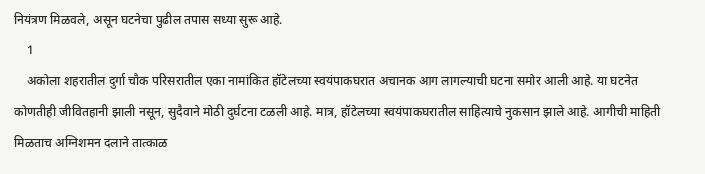नियंत्रण मिळवले, असून घटनेचा पुढील तपास सध्या सुरू आहे.
    1
    अकोला शहरातील दुर्गा चौक परिसरातील एका नामांकित हॉटेलच्या स्वयंपाकघरात अचानक आग लागल्याची घटना समोर आली आहे. या घटनेत कोणतीही जीवितहानी झाली नसून, सुदैवाने मोठी दुर्घटना टळली आहे. मात्र, हॉटेलच्या स्वयंपाकघरातील साहित्याचे नुकसान झाले आहे. आगीची माहिती मिळताच अग्निशमन दलाने तात्काळ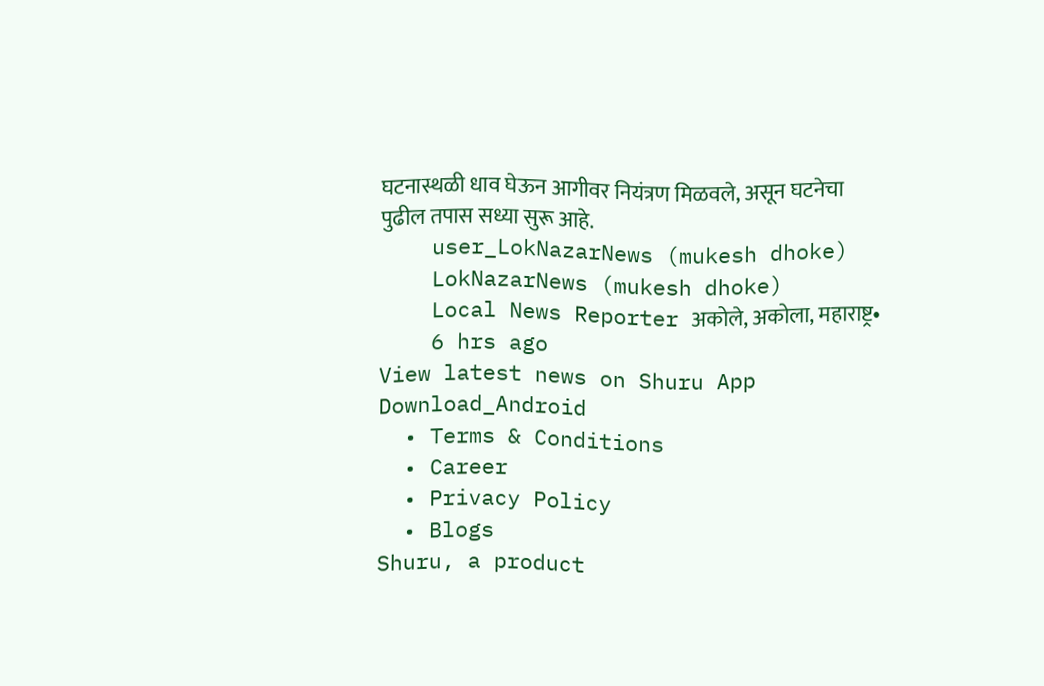घटनास्थळी धाव घेऊन आगीवर नियंत्रण मिळवले, असून घटनेचा पुढील तपास सध्या सुरू आहे.
    user_LokNazarNews (mukesh dhoke)
    LokNazarNews (mukesh dhoke)
    Local News Reporter अकोले, अकोला, महाराष्ट्र•
    6 hrs ago
View latest news on Shuru App
Download_Android
  • Terms & Conditions
  • Career
  • Privacy Policy
  • Blogs
Shuru, a product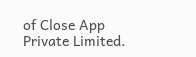of Close App Private Limited.